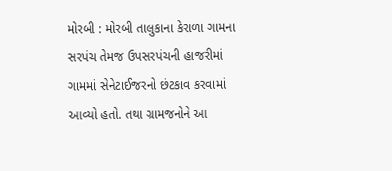મોરબી : મોરબી તાલુકાના કેરાળા ગામના સરપંચ તેમજ ઉપસરપંચની હાજરીમાં ગામમાં સેનેટાઈજરનો છંટકાવ કરવામાં આવ્યો હતો. તથા ગ્રામજનોને આ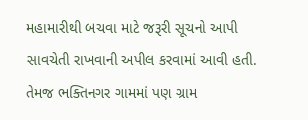મહામારીથી બચવા માટે જરૂરી સૂચનો આપી સાવચેતી રાખવાની અપીલ કરવામાં આવી હતી. તેમજ ભક્તિનગર ગામમાં પણ ગ્રામ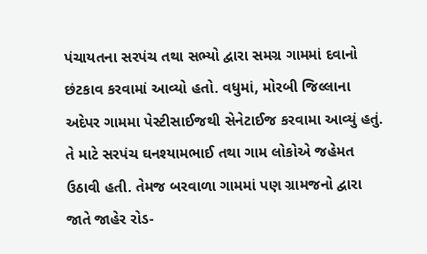પંચાયતના સરપંચ તથા સભ્યો દ્વારા સમગ્ર ગામમાં દવાનો છંટકાવ કરવામાં આવ્યો હતો. વધુમાં, મોરબી જિલ્લાના અદેપર ગામમા પેસ્ટીસાઈજથી સેનેટાઈજ કરવામા આવ્યું હતું. તે માટે સરપંચ ઘનશ્યામભાઈ તથા ગામ લોકોએ જહેમત ઉઠાવી હતી. તેમજ બરવાળા ગામમાં પણ ગ્રામજનો દ્વારા જાતે જાહેર રોડ-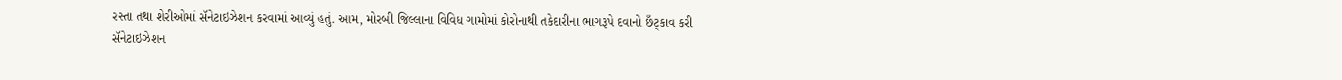રસ્તા તથા શેરીઓમાં સૅનેટાઇઝેશન કરવામાં આવ્યું હતું. આમ, મોરબી જિલ્લાના વિવિધ ગામોમાં કોરોનાથી તકેદારીના ભાગરૂપે દવાનો છઁટ્કાવ કરી સૅનેટાઇઝેશન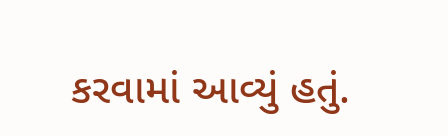કરવામાં આવ્યું હતું.